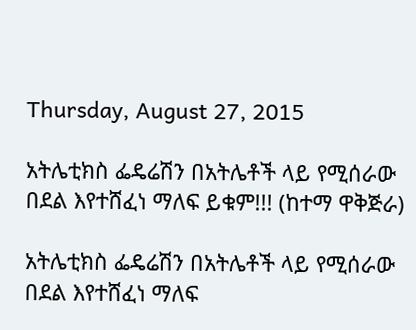Thursday, August 27, 2015

አትሌቲክስ ፌዴሬሽን በአትሌቶች ላይ የሚሰራው በደል እየተሸፈነ ማለፍ ይቁም!!! (ከተማ ዋቅጅራ)

አትሌቲክስ ፌዴሬሽን በአትሌቶች ላይ የሚሰራው በደል እየተሸፈነ ማለፍ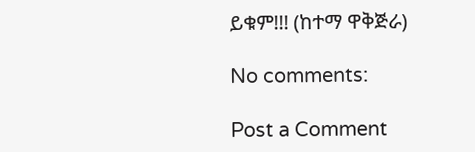ይቁም!!! (ከተማ ዋቅጅራ)

No comments:

Post a Comment